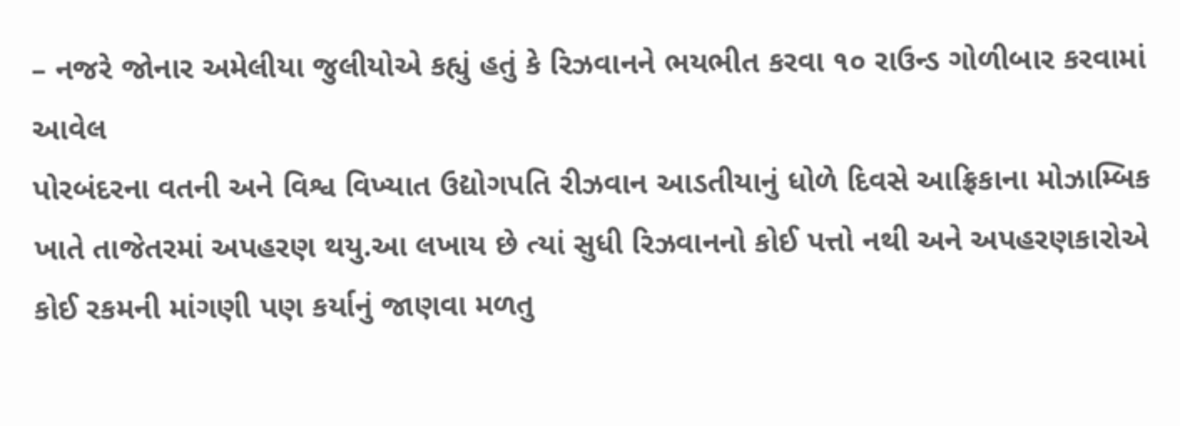– નજરે જોનાર અમેલીયા જુલીયોએ કહ્યું હતું કે રિઝવાનને ભયભીત કરવા ૧૦ રાઉન્ડ ગોળીબાર કરવામાં આવેલ
પોરબંદરના વતની અને વિશ્વ વિખ્યાત ઉદ્યોગપતિ રીઝવાન આડતીયાનું ધોળે દિવસે આફ્રિકાના મોઝામ્બિક ખાતે તાજેતરમાં અપહરણ થયુ.આ લખાય છે ત્યાં સુધી રિઝવાનનો કોઈ પત્તો નથી અને અપહરણકારોએ કોઈ રકમની માંગણી પણ કર્યાનું જાણવા મળતુ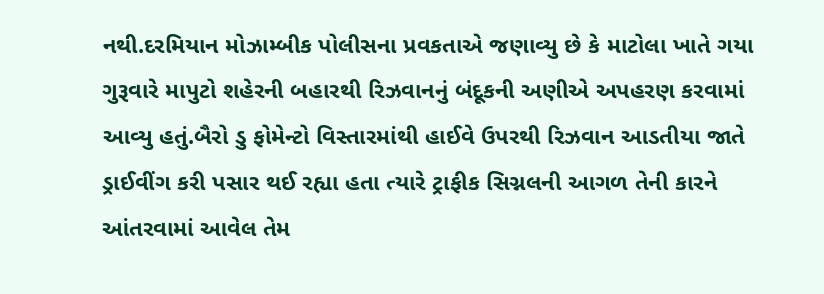નથી.દરમિયાન મોઝામ્બીક પોલીસના પ્રવકતાએ જણાવ્યુ છે કે માટોલા ખાતે ગયા ગુરૂવારે માપુટો શહેરની બહારથી રિઝવાનનું બંદૂકની અણીએ અપહરણ કરવામાં આવ્યુ હતું.બૈરો ડુ ફોમેન્ટો વિસ્તારમાંથી હાઈવે ઉપરથી રિઝવાન આડતીયા જાતે ડ્રાઈવીંગ કરી પસાર થઈ રહ્યા હતા ત્યારે ટ્રાફીક સિગ્નલની આગળ તેની કારને આંતરવામાં આવેલ તેમ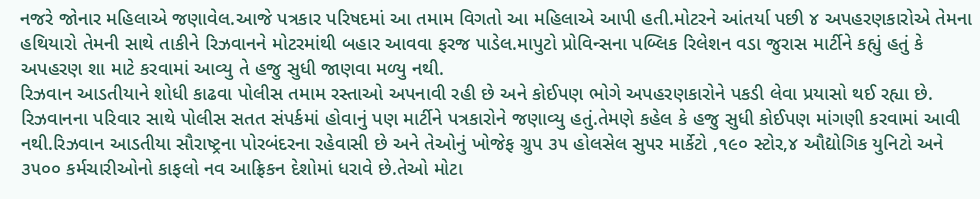નજરે જોનાર મહિલાએ જણાવેલ.આજે પત્રકાર પરિષદમાં આ તમામ વિગતો આ મહિલાએ આપી હતી.મોટરને આંતર્યા પછી ૪ અપહરણકારોએ તેમના હથિયારો તેમની સાથે તાકીને રિઝવાનને મોટરમાંથી બહાર આવવા ફરજ પાડેલ.માપુટો પ્રોવિન્સના પબ્લિક રિલેશન વડા જુરાસ માર્ટીને કહ્યું હતું કે અપહરણ શા માટે કરવામાં આવ્યુ તે હજુ સુધી જાણવા મળ્યુ નથી.
રિઝવાન આડતીયાને શોધી કાઢવા પોલીસ તમામ રસ્તાઓ અપનાવી રહી છે અને કોઈપણ ભોગે અપહરણકારોને પકડી લેવા પ્રયાસો થઈ રહ્યા છે. રિઝવાનના પરિવાર સાથે પોલીસ સતત સંપર્કમાં હોવાનું પણ માર્ટીને પત્રકારોને જણાવ્યુ હતું.તેમણે કહેલ કે હજુ સુધી કોઈપણ માંગણી કરવામાં આવી નથી.રિઝવાન આડતીયા સૌરાષ્ટ્રના પોરબંદરના રહેવાસી છે અને તેઓનું ખોજેફ ગ્રુપ ૩૫ હોલસેલ સુપર માર્કેટો ,૧૯૦ સ્ટોર,૪ ઔદ્યોગિક યુનિટો અને ૩૫૦૦ કર્મચારીઓનો કાફલો નવ આફ્રિકન દેશોમાં ધરાવે છે.તેઓ મોટા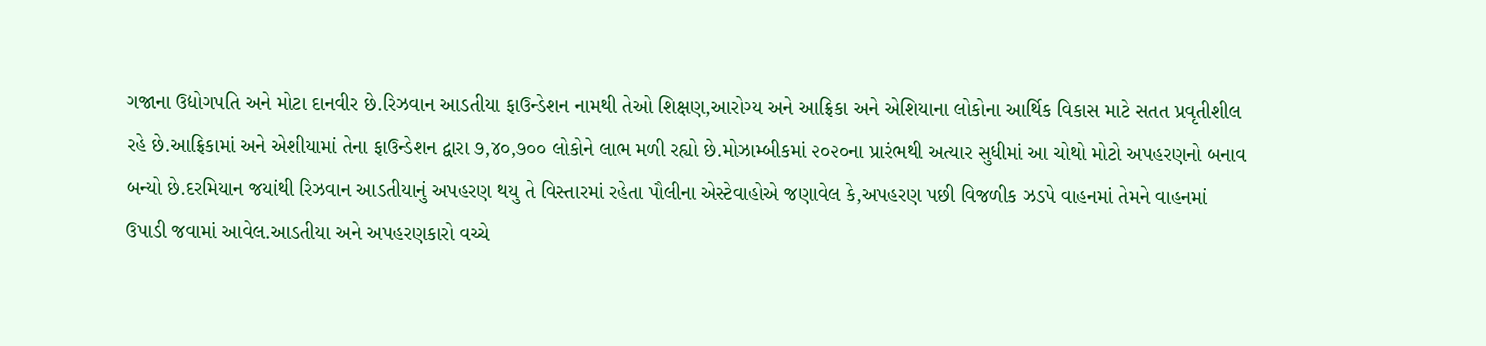ગજાના ઉદ્યોગપતિ અને મોટા દાનવીર છે.રિઝવાન આડતીયા ફાઉન્ડેશન નામથી તેઓ શિક્ષણ,આરોગ્ય અને આફ્રિકા અને એશિયાના લોકોના આર્થિક વિકાસ માટે સતત પ્રવૃતીશીલ રહે છે.આફ્રિકામાં અને એશીયામાં તેના ફાઉન્ડેશન દ્વારા ૭,૪૦,૭૦૦ લોકોને લાભ મળી રહ્યો છે.મોઝામ્બીકમાં ૨૦૨૦ના પ્રારંભથી અત્યાર સુધીમાં આ ચોથો મોટો અપહરણનો બનાવ બન્યો છે.દરમિયાન જયાંથી રિઝવાન આડતીયાનું અપહરણ થયુ તે વિસ્તારમાં રહેતા પૌલીના એસ્ટેવાહોએ જણાવેલ કે,અપહરણ પછી વિજળીક ઝડપે વાહનમાં તેમને વાહનમાં ઉપાડી જવામાં આવેલ.આડતીયા અને અપહરણકારો વચ્ચે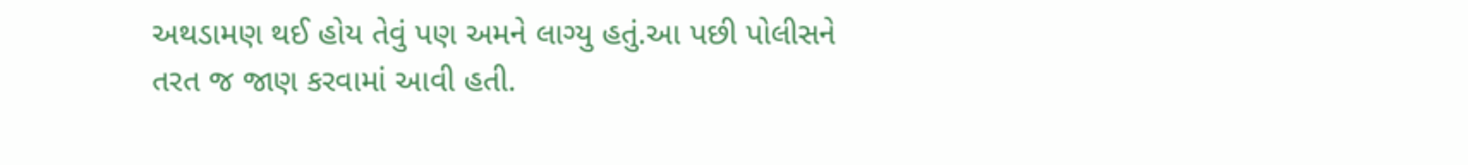અથડામણ થઈ હોય તેવું પણ અમને લાગ્યુ હતું.આ પછી પોલીસને તરત જ જાણ કરવામાં આવી હતી.